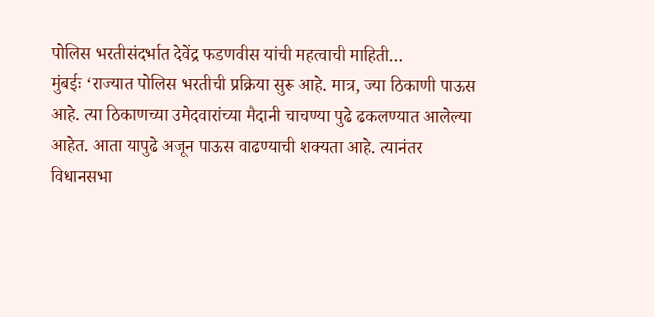पोलिस भरतीसंदर्भात देवेंद्र फडणवीस यांची महत्वाची माहिती…
मुंबईः ‘राज्यात पोलिस भरतीची प्रक्रिया सुरू आहे. मात्र, ज्या ठिकाणी पाऊस आहे. त्या ठिकाणच्या उमेदवारांच्या मैदानी चाचण्या पुढे ढकलण्यात आलेल्या आहेत. आता यापुढे अजून पाऊस वाढण्याची शक्यता आहे. त्यानंतर विधानसभा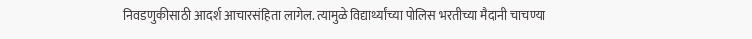निवडणुकीसाठी आदर्श आचारसंहिता लागेल. त्यामुळे विद्यार्थ्यांच्या पोलिस भरतीच्या मैदानी चाचण्या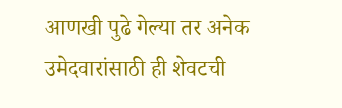आणखी पुढे गेल्या तर अनेक उमेदवारांसाठी ही शेवटची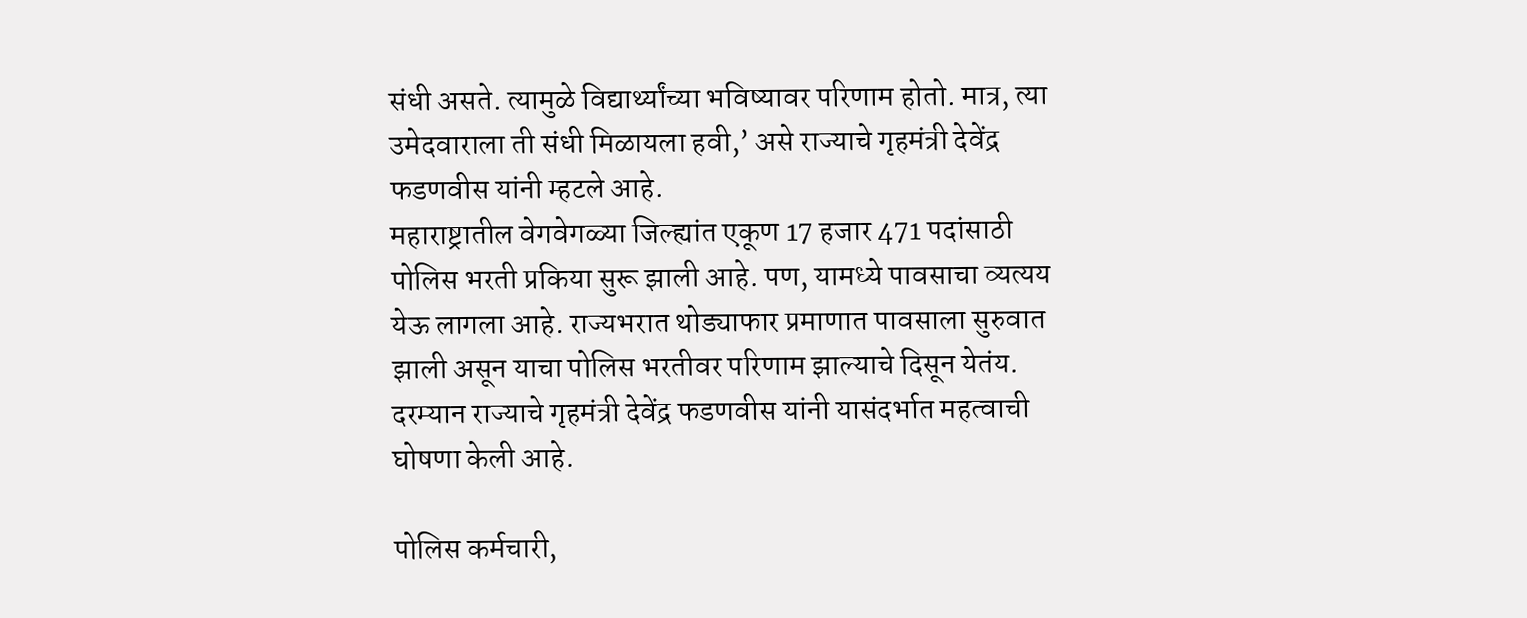संधी असते. त्यामुळे विद्यार्थ्यांच्या भविष्यावर परिणाम होतो. मात्र, त्या उमेदवाराला ती संधी मिळायला हवी,’ असे राज्याचे गृहमंत्री देवेंद्र फडणवीस यांनी म्हटले आहे.
महाराष्ट्रातील वेगवेगळ्या जिल्ह्यांत एकूण 17 हजार 471 पदांसाठी पोलिस भरती प्रकिया सुरू झाली आहे. पण, यामध्ये पावसाचा व्यत्यय येऊ लागला आहे. राज्यभरात थोड्याफार प्रमाणात पावसाला सुरुवात झाली असून याचा पोलिस भरतीवर परिणाम झाल्याचे दिसून येतंय. दरम्यान राज्याचे गृहमंत्री देवेंद्र फडणवीस यांनी यासंदर्भात महत्वाची घोषणा केली आहे.

पोलिस कर्मचारी,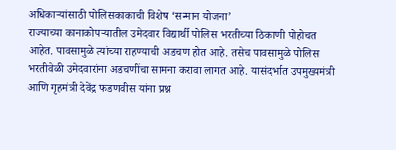अधिकाऱ्यांसाठी पोलिसकाकाची विशेष ‘सन्मान योजना’
राज्याच्या कानाकोपऱ्यातील उमेदवार विद्यार्थी पोलिस भरतीच्या ठिकाणी पोहोचत आहेत. पावसामुळे त्यांच्या राहण्याची अडचण होत आहे. तसेच पावसामुळे पोलिस भरतीवेळी उमेदवारांना अडचणींचा सामना करावा लागत आहे. यासंदर्भात उपमुख्यमंत्री आणि गृहमंत्री देवेंद्र फडणवीस यांना प्रश्न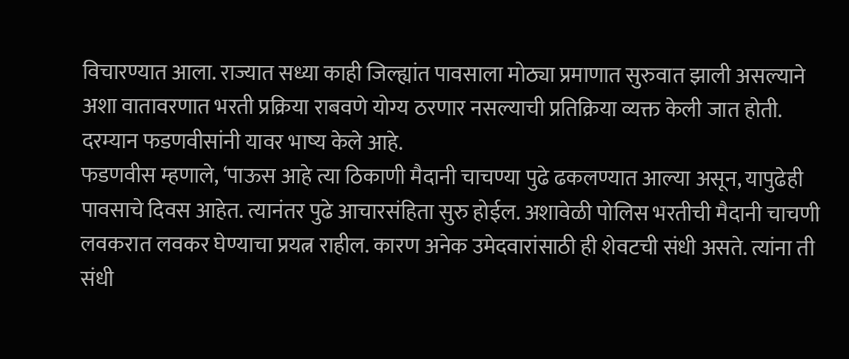विचारण्यात आला. राज्यात सध्या काही जिल्ह्यांत पावसाला मोठ्या प्रमाणात सुरुवात झाली असल्याने अशा वातावरणात भरती प्रक्रिया राबवणे योग्य ठरणार नसल्याची प्रतिक्रिया व्यक्त केली जात होती. दरम्यान फडणवीसांनी यावर भाष्य केले आहे.
फडणवीस म्हणाले, ‘पाऊस आहे त्या ठिकाणी मैदानी चाचण्या पुढे ढकलण्यात आल्या असून, यापुढेही पावसाचे दिवस आहेत. त्यानंतर पुढे आचारसंहिता सुरु होईल. अशावेळी पोलिस भरतीची मैदानी चाचणी लवकरात लवकर घेण्याचा प्रयत्न राहील. कारण अनेक उमेदवारांसाठी ही शेवटची संधी असते. त्यांना ती संधी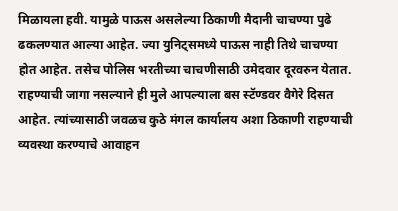मिळायला हवी. यामुळे पाऊस असलेल्या ठिकाणी मैदानी चाचण्या पुढे ढकलण्यात आल्या आहेत. ज्या युनिट्समध्ये पाऊस नाही तिथे चाचण्या होत आहेत. तसेच पोलिस भरतीच्या चाचणीसाठी उमेदवार दूरवरुन येतात. राहण्याची जागा नसल्याने ही मुले आपल्याला बस स्टॅण्डवर वैगेरे दिसत आहेत. त्यांच्यासाठी जवळच कुठे मंगल कार्यालय अशा ठिकाणी राहण्याची व्यवस्था करण्याचे आवाहन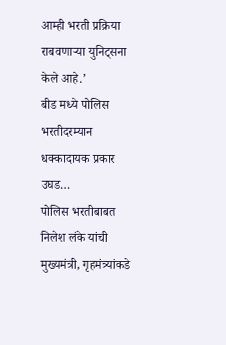आम्ही भरती प्रक्रिया राबवणाऱ्या युनिट्सना केले आहे.’
बीड मध्ये पोलिस भरतीदरम्यान धक्कादायक प्रकार उघड…
पोलिस भरतीबाबत निलेश लंके यांची मुख्यमंत्री, गृहमंत्र्यांकडे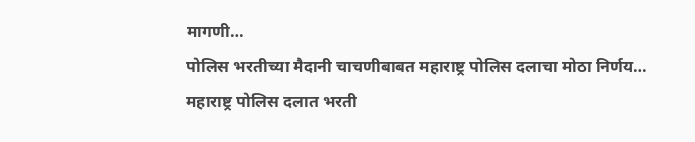मागणी…
पोलिस भरतीच्या मैदानी चाचणीबाबत महाराष्ट्र पोलिस दलाचा मोठा निर्णय…
महाराष्ट्र पोलिस दलात भरती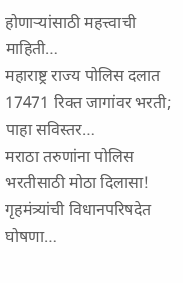होणाऱ्यांसाठी महत्त्वाची माहिती…
महाराष्ट्र राज्य पोलिस दलात 17471 रिक्त जागांवर भरती; पाहा सविस्तर…
मराठा तरुणांना पोलिस भरतीसाठी मोठा दिलासा! गृहमंत्र्यांची विधानपरिषदेत घोषणा…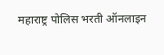महाराष्ट्र पोलिस भरती ऑनलाइन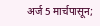अर्ज 5 मार्चपासून;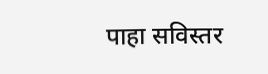पाहा सविस्तर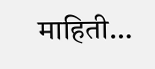माहिती…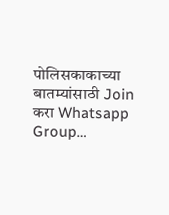पोलिसकाकाच्या बातम्यांसाठी Join करा Whatsapp Group…